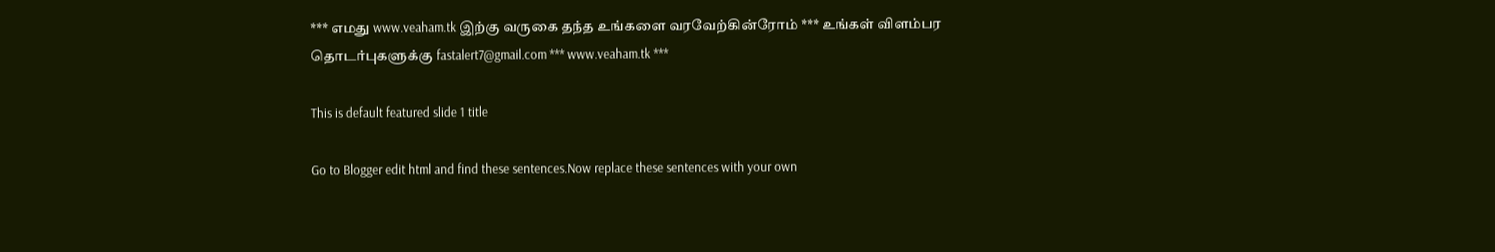*** எமது www.veaham.tk இற்கு வருகை தந்த உங்களை வரவேற்கின்ரோம் *** உங்கள் விளம்பர தொடர்புகளுக்கு fastalert7@gmail.com *** www.veaham.tk ***

This is default featured slide 1 title

Go to Blogger edit html and find these sentences.Now replace these sentences with your own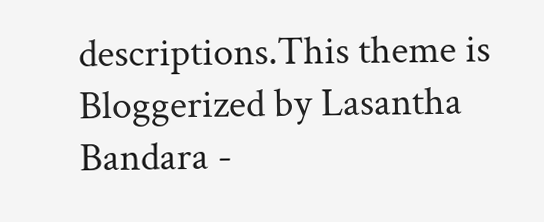descriptions.This theme is Bloggerized by Lasantha Bandara -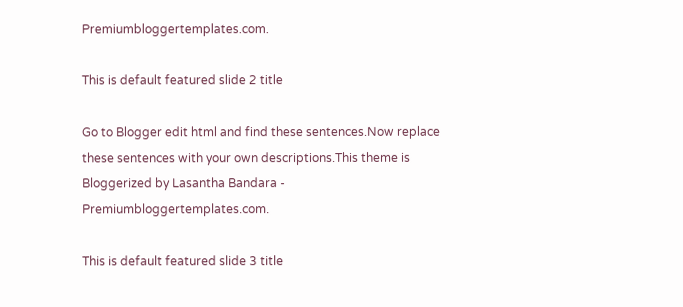Premiumbloggertemplates.com.

This is default featured slide 2 title

Go to Blogger edit html and find these sentences.Now replace these sentences with your own descriptions.This theme is Bloggerized by Lasantha Bandara - Premiumbloggertemplates.com.

This is default featured slide 3 title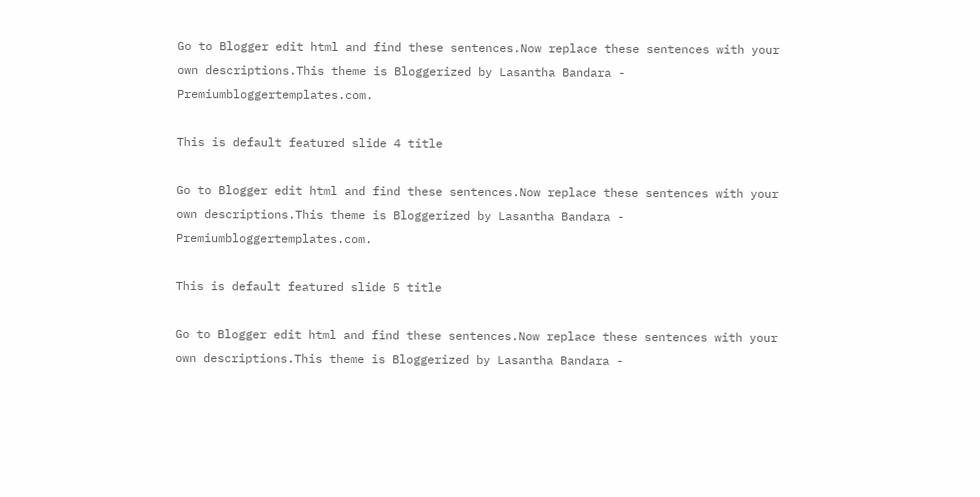Go to Blogger edit html and find these sentences.Now replace these sentences with your own descriptions.This theme is Bloggerized by Lasantha Bandara - Premiumbloggertemplates.com.

This is default featured slide 4 title

Go to Blogger edit html and find these sentences.Now replace these sentences with your own descriptions.This theme is Bloggerized by Lasantha Bandara - Premiumbloggertemplates.com.

This is default featured slide 5 title

Go to Blogger edit html and find these sentences.Now replace these sentences with your own descriptions.This theme is Bloggerized by Lasantha Bandara -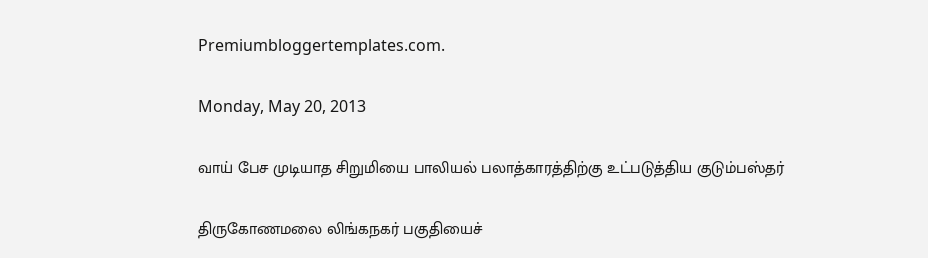Premiumbloggertemplates.com.

Monday, May 20, 2013

வாய் பேச முடியாத சிறுமியை பாலியல் பலாத்காரத்திற்கு உட்படுத்திய குடும்பஸ்தர்

திருகோணமலை லிங்கநகர் பகுதியைச்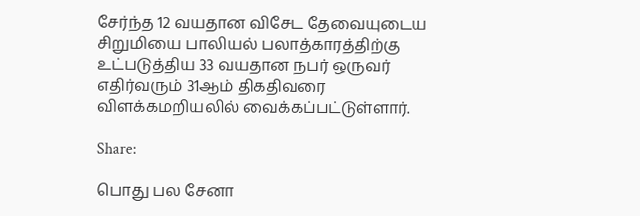சேர்ந்த 12 வயதான விசேட தேவையுடைய சிறுமியை பாலியல் பலாத்காரத்திற்கு உட்படுத்திய 33 வயதான நபர் ஒருவர் எதிர்வரும் 31ஆம் திகதிவரை விளக்கமறியலில் வைக்கப்பட்டுள்ளார்.

Share:

பொது பல சேனா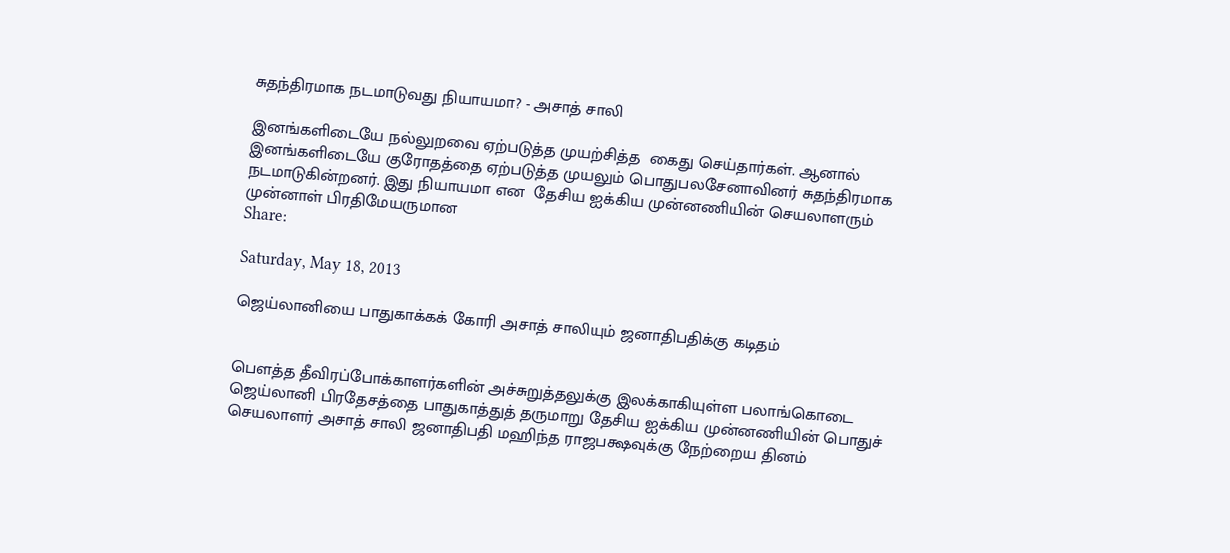சுதந்திரமாக நடமாடுவது நியாயமா? - அசாத் சாலி

இனங்களிடையே நல்லுறவை ஏற்படுத்த முயற்சித்த  கைது செய்தார்கள். ஆனால் இனங்களிடையே குரோதத்தை ஏற்படுத்த முயலும் பொதுபலசேனாவினர் சுதந்திரமாக நடமாடுகின்றனர். இது நியாயமா என  தேசிய ஐக்கிய முன்னணியின் செயலாளரும் முன்னாள் பிரதிமேயருமான
Share:

Saturday, May 18, 2013

ஜெய்லானியை பாதுகாக்கக் கோரி அசாத் சாலியும் ஜனாதிபதிக்கு கடிதம்


பௌத்த தீவிரப்போக்காளர்களின் அச்சுறுத்தலுக்கு இலக்காகியுள்ள பலாங்கொடை ஜெய்லானி பிரதேசத்தை பாதுகாத்துத் தருமாறு தேசிய ஐக்கிய முன்னணியின் பொதுச் செயலாளர் அசாத் சாலி ஜனாதிபதி மஹிந்த ராஜபக்ஷவுக்கு நேற்றைய தினம்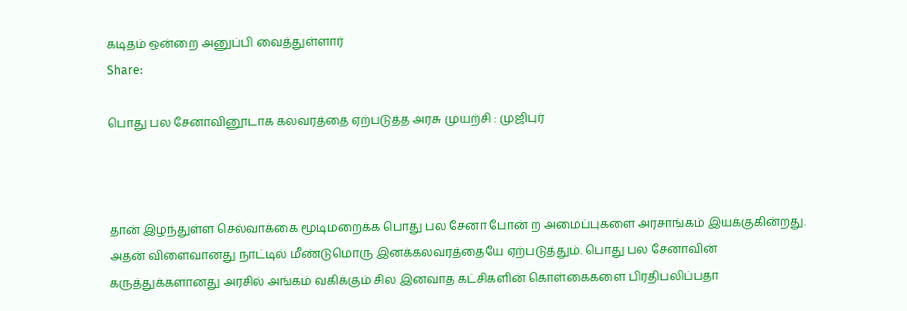கடிதம் ஒன்றை அனுப்பி வைத்துள்ளார்
Share:

பொது பல சேனாவினூடாக கலவரத்தை ஏற்படுத்த அரசு முயற்சி : முஜிபுர்



தான் இழந்துள்ள செல்வாக்கை மூடிமறைக்க பொது பல சேனா போன் ற அமைப்புகளை அரசாங்கம் இயக்குகின்றது. அதன் விளைவானது நாட்டில் மீண்டுமொரு இனக்கலவரத்தையே ஏற்படுத்தும். பொது பல சேனாவின் கருத்துக்களானது அரசில் அங்கம் வகிக்கும் சில இனவாத கட்சிகளின் கொள்கைகளை பிரதிபலிப்பதா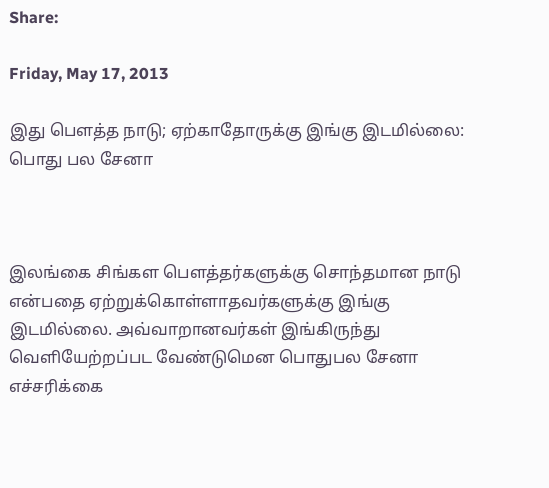Share:

Friday, May 17, 2013

இது பௌத்த நாடு; ஏற்காதோருக்கு இங்கு இடமில்லை: பொது பல சேனா



இலங்கை சிங்கள பௌத்தர்களுக்கு சொந்தமான நாடு என்பதை ஏற்றுக்கொள்ளாதவர்களுக்கு இங்கு இடமில்லை. அவ்வாறானவர்கள் இங்கிருந்து வெளியேற்றப்பட வேண்டுமென பொதுபல சேனா எச்சரிக்கை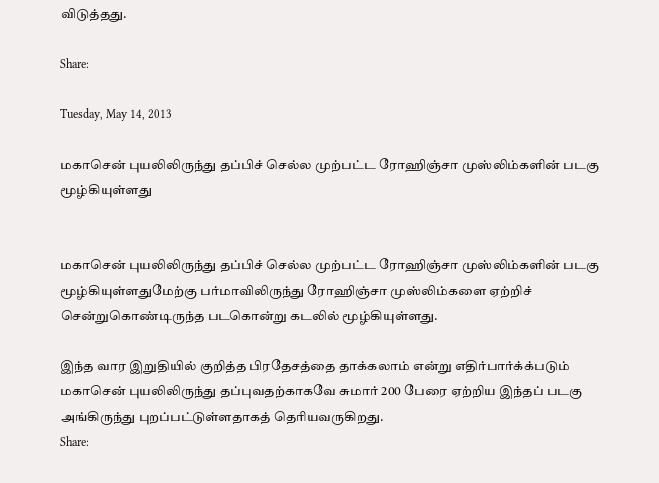விடுத்தது.

Share:

Tuesday, May 14, 2013

மகாசென் புயலிலிருந்து தப்பிச் செல்ல முற்பட்ட ரோஹிஞ்சா முஸ்லிம்களின் படகு மூழ்கியுள்ளது


மகாசென் புயலிலிருந்து தப்பிச் செல்ல முற்பட்ட ரோஹிஞ்சா முஸ்லிம்களின் படகு மூழ்கியுள்ளதுமேற்கு பர்மாவிலிருந்து ரோஹிஞ்சா முஸ்லிம்களை ஏற்றிச் சென்றுகொண்டிருந்த படகொன்று கடலில் மூழ்கியுள்ளது.

இந்த வார இறுதியில் குறித்த பிரதேசத்தை தாக்கலாம் என்று எதிர்பார்க்க்படும் மகாசென் புயலிலிருந்து தப்புவதற்காகவே சுமார் 200 பேரை ஏற்றிய இந்தப் படகு அங்கிருந்து புறப்பட்டுள்ளதாகத் தெரியவருகிறது.
Share: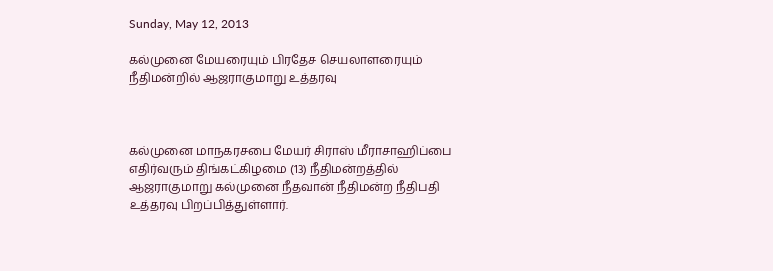Sunday, May 12, 2013

கல்முனை மேயரையும் பிரதேச செயலாளரையும் நீதிமன்றில் ஆஜராகுமாறு உத்தரவு



கல்முனை மாநகரசபை மேயர் சிராஸ் மீராசாஹிப்பை எதிர்வரும் திங்கட்கிழமை (13) நீதிமன்றத்தில் ஆஜராகுமாறு கல்முனை நீதவான் நீதிமன்ற நீதிபதி  உத்தரவு பிறப்பித்துள்ளார்.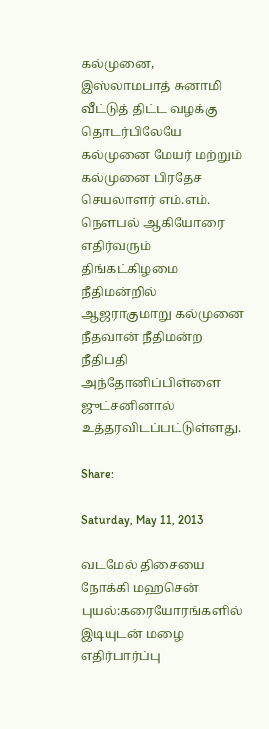கல்முனை, இஸ்லாமபாத் சுனாமி வீட்டுத் திட்ட வழக்கு தொடர்பிலேயே கல்முனை மேயர் மற்றும் கல்முனை பிரதேச செயலாளர் எம்.எம். நௌபல் ஆகியோரை எதிர்வரும் திங்கட்கிழமை நீதிமன்றில் ஆஜராகுமாறு கல்முனை நீதவான் நீதிமன்ற நீதிபதி அந்தோனிப்பிள்ளை ஜுட்சனினால்  உத்தரவிடப்பட்டுள்ளது.

Share:

Saturday, May 11, 2013

வடமேல் திசையை நோக்கி மஹசென் புயல்:கரையோரங்களில் இடியுடன் மழை எதிர்பார்ப்பு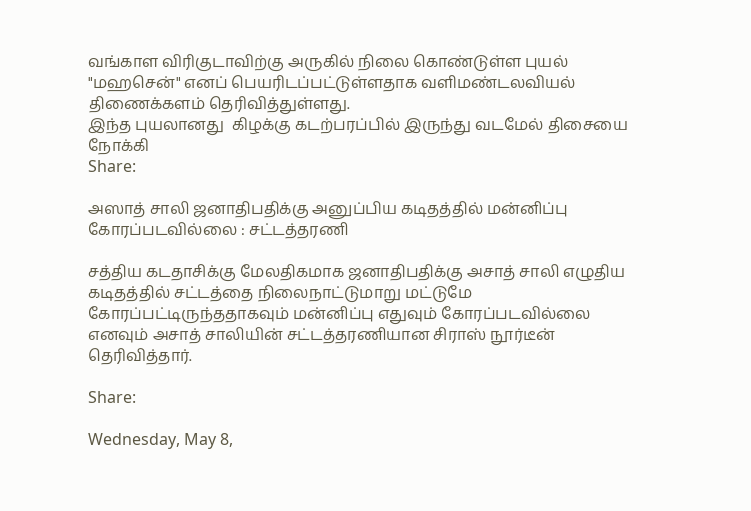வங்காள விரிகுடாவிற்கு அருகில் நிலை கொண்டுள்ள புயல் "மஹசென்" எனப் பெயரிடப்பட்டுள்ளதாக வளிமண்டலவியல் திணைக்களம் தெரிவித்துள்ளது.
இந்த புயலானது  கிழக்கு கடற்பரப்பில் இருந்து வடமேல் திசையை நோக்கி
Share:

அஸாத் சாலி ஜனாதிபதிக்கு அனுப்பிய கடிதத்தில் மன்னிப்பு கோரப்படவில்லை : சட்டத்தரணி

சத்திய கடதாசிக்கு மேலதிகமாக ஜனாதிபதிக்கு அசாத் சாலி எழுதிய கடிதத்தில் சட்டத்தை நிலைநாட்டுமாறு மட்டுமே கோரப்பட்டிருந்ததாகவும் மன்னிப்பு எதுவும் கோரப்படவில்லை எனவும் அசாத் சாலியின் சட்டத்தரணியான சிராஸ் நூர்டீன் தெரிவித்தார்.

Share:

Wednesday, May 8,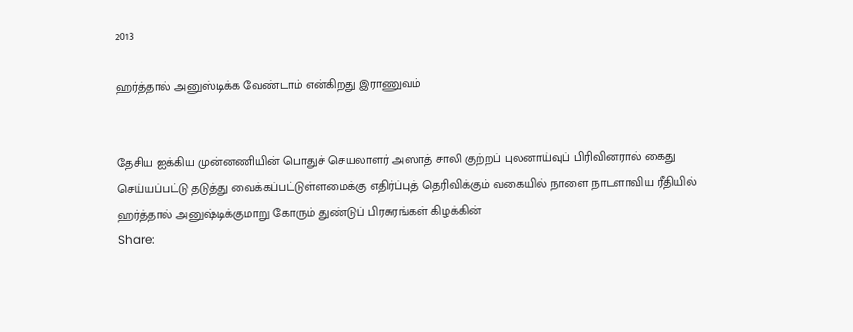2013

ஹர்த்தால் அனுஸ்டிக்க வேண்டாம் என்கிறது இராணுவம்


தேசிய ஐக்கிய முன்னணியின் பொதுச் செயலாளர் அஸாத் சாலி குற்றப் புலனாய்வுப் பிரிவினரால் கைது செய்யப்பட்டு தடுத்து வைக்கப்பட்டுள்ளமைக்கு எதிர்ப்புத் தெரிவிக்கும் வகையில் நாளை நாடளாவிய ரீதியில் ஹர்த்தால் அனுஷ்டிக்குமாறு கோரும் துண்டுப் பிரசுரங்கள் கிழக்கின்
Share: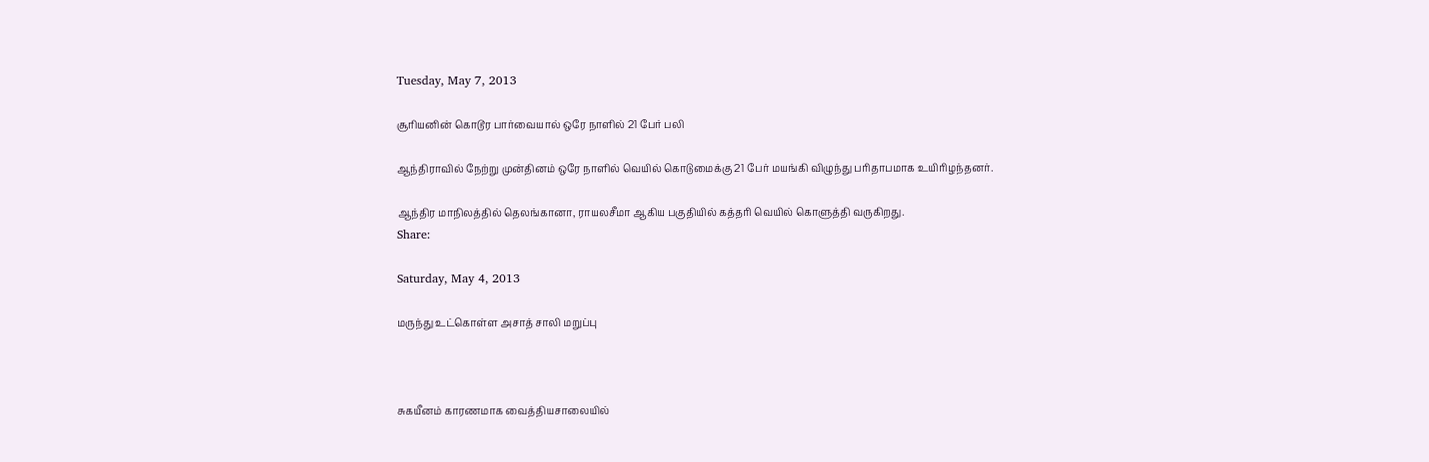Tuesday, May 7, 2013

சூரியனின் கொடூர பார்வையால் ஒரே நாளில் 21 பேர் பலி

ஆந்திராவில் நேற்று முன்தினம் ஒரே நாளில் வெயில் கொடுமைக்கு 21 பேர் மயங்கி விழுந்து பரிதாபமாக உயிரிழந்தனர்.

ஆந்திர மாநிலத்தில் தெலங்கானா, ராயலசீமா ஆகிய பகுதியில் கத்தரி வெயில் கொளுத்தி வருகிறது.
Share:

Saturday, May 4, 2013

மருந்து உட்கொள்ள அசாத் சாலி மறுப்பு



சுகயீனம் காரணமாக வைத்தியசாலையில்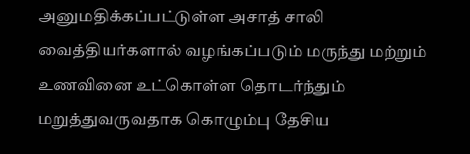அனுமதிக்கப்பட்டுள்ள அசாத் சாலி வைத்தியர்களால் வழங்கப்படும் மருந்து மற்றும் உணவினை உட்கொள்ள தொடர்ந்தும் மறுத்துவருவதாக கொழும்பு தேசிய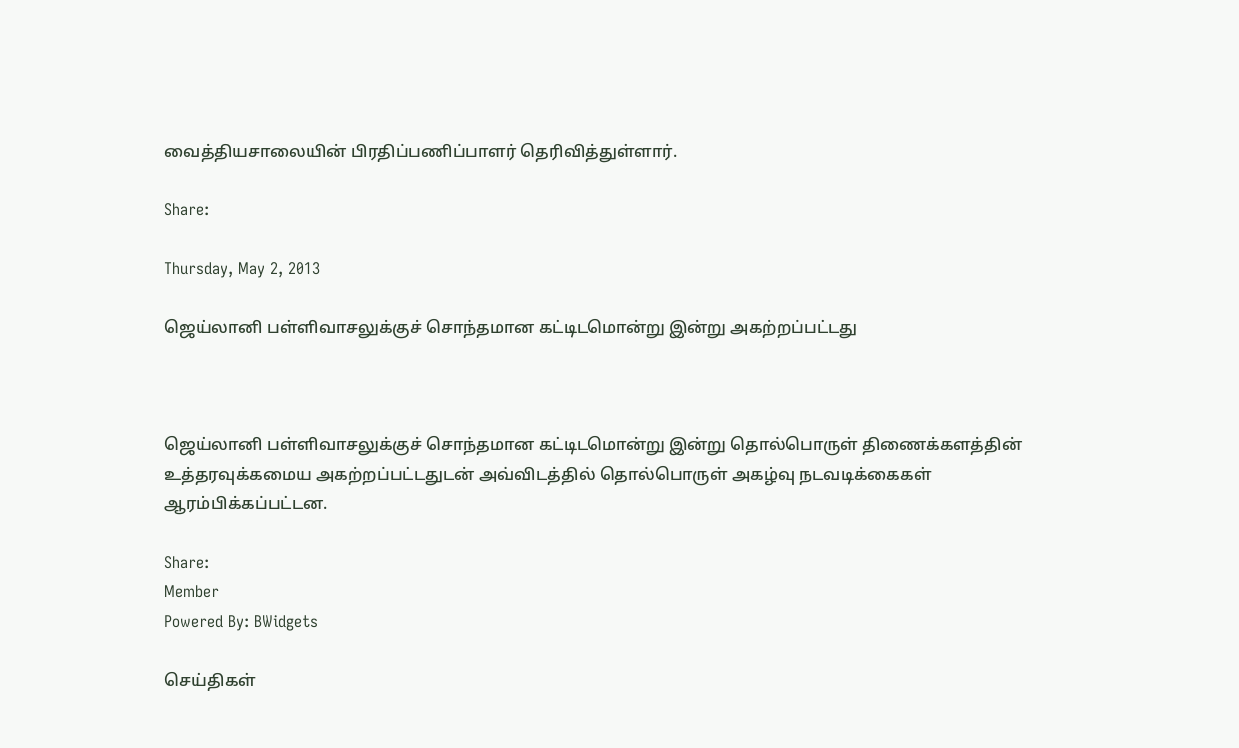வைத்தியசாலையின் பிரதிப்பணிப்பாளர் தெரிவித்துள்ளார்.

Share:

Thursday, May 2, 2013

ஜெய்லானி பள்ளிவாசலுக்குச் சொந்தமான கட்டிடமொன்று இன்று அகற்றப்பட்டது



ஜெய்லானி பள்ளிவாசலுக்குச் சொந்தமான கட்டிடமொன்று இன்று தொல்பொருள் திணைக்களத்தின் உத்தரவுக்கமைய அகற்றப்பட்டதுடன் அவ்விடத்தில் தொல்பொருள் அகழ்வு நடவடிக்கைகள் ஆரம்பிக்கப்பட்டன.

Share:
Member
Powered By: BWidgets

செய்திகள்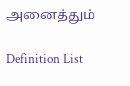அனைத்தும்

Definition List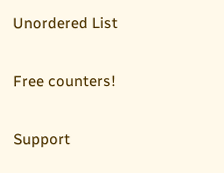Unordered List

Free counters!

Support